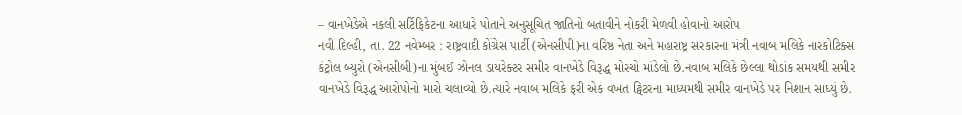– વાનખેડેએ નકલી સર્ટિફિકેટના આધારે પોતાને અનુસૂચિત જાતિનો બતાવીને નોકરી મેળવી હોવાનો આરોપ
નવી દિલ્હી, તા. 22 નવેમ્બર : રાષ્ટ્રવાદી કોંગ્રેસ પાર્ટી (એનસીપી)ના વરિષ્ઠ નેતા અને મહારાષ્ટ્ર સરકારના મંત્રી નવાબ મલિકે નારકોટિક્સ કંટ્રોલ બ્યુરો (એનસીબી)ના મુંબઈ ઝોનલ ડાયરેક્ટર સમીર વાનખેડે વિરૂદ્ધ મોરચો માંડેલો છે.નવાબ મલિકે છેલ્લા થોડાંક સમયથી સમીર વાનખેડે વિરૂદ્ધ આરોપોનો મારો ચલાવ્યો છે.ત્યારે નવાબ મલિકે ફરી એક વખત ટ્વિટરના માધ્યમથી સમીર વાનખેડે પર નિશાન સાધ્યું છે.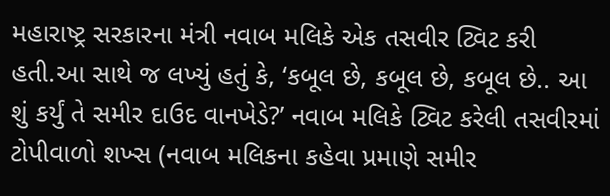મહારાષ્ટ્ર સરકારના મંત્રી નવાબ મલિકે એક તસવીર ટ્વિટ કરી હતી.આ સાથે જ લખ્યું હતું કે, ‘કબૂલ છે, કબૂલ છે, કબૂલ છે.. આ શું કર્યું તે સમીર દાઉદ વાનખેડે?’ નવાબ મલિકે ટ્વિટ કરેલી તસવીરમાં ટોપીવાળો શખ્સ (નવાબ મલિકના કહેવા પ્રમાણે સમીર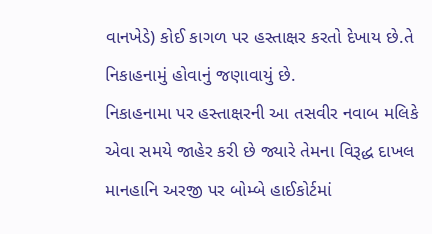વાનખેડે) કોઈ કાગળ પર હસ્તાક્ષર કરતો દેખાય છે.તે નિકાહનામું હોવાનું જણાવાયું છે.
નિકાહનામા પર હસ્તાક્ષરની આ તસવીર નવાબ મલિકે એવા સમયે જાહેર કરી છે જ્યારે તેમના વિરૂદ્ધ દાખલ માનહાનિ અરજી પર બોમ્બે હાઈકોર્ટમાં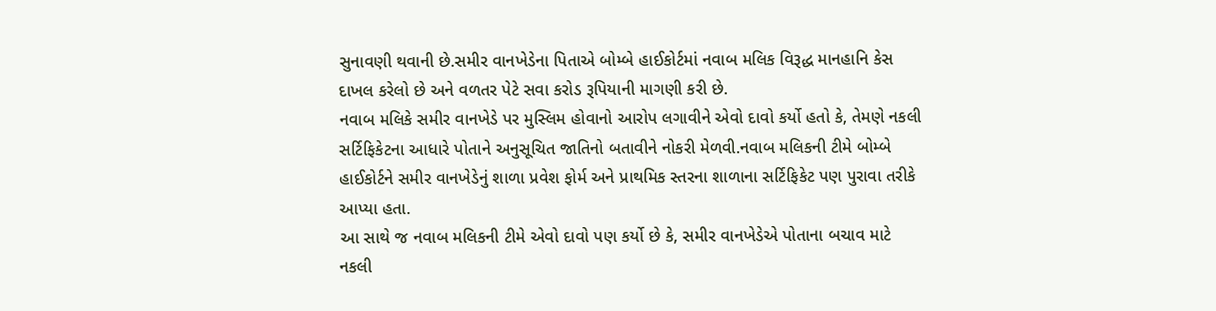સુનાવણી થવાની છે.સમીર વાનખેડેના પિતાએ બોમ્બે હાઈકોર્ટમાં નવાબ મલિક વિરૂદ્ધ માનહાનિ કેસ દાખલ કરેલો છે અને વળતર પેટે સવા કરોડ રૂપિયાની માગણી કરી છે.
નવાબ મલિકે સમીર વાનખેડે પર મુસ્લિમ હોવાનો આરોપ લગાવીને એવો દાવો કર્યો હતો કે, તેમણે નકલી સર્ટિફિકેટના આધારે પોતાને અનુસૂચિત જાતિનો બતાવીને નોકરી મેળવી.નવાબ મલિકની ટીમે બોમ્બે હાઈકોર્ટને સમીર વાનખેડેનું શાળા પ્રવેશ ફોર્મ અને પ્રાથમિક સ્તરના શાળાના સર્ટિફિકેટ પણ પુરાવા તરીકે આપ્યા હતા.
આ સાથે જ નવાબ મલિકની ટીમે એવો દાવો પણ કર્યો છે કે, સમીર વાનખેડેએ પોતાના બચાવ માટે નકલી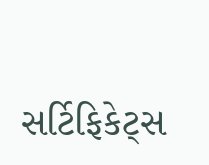સર્ટિફિકેટ્સ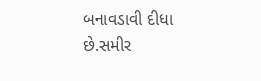બનાવડાવી દીધા છે.સમીર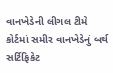વાનખેડેની લીગલ ટીમે કોર્ટમાં સમીર વાનખેડેનું બર્થ સર્ટિફિકેટ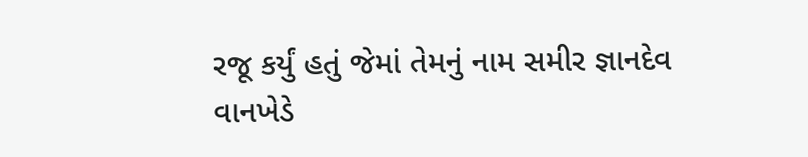રજૂ કર્યું હતું જેમાં તેમનું નામ સમીર જ્ઞાનદેવ વાનખેડે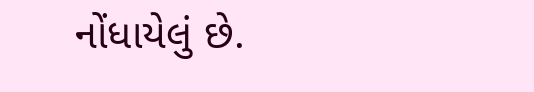નોંધાયેલું છે.